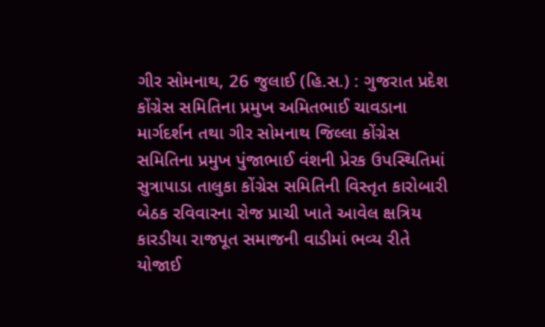ગીર સોમનાથ, 26 જુલાઈ (હિ.સ.) : ગુજરાત પ્રદેશ કોંગ્રેસ સમિતિના પ્રમુખ અમિતભાઈ ચાવડાના માર્ગદર્શન તથા ગીર સોમનાથ જિલ્લા કોંગ્રેસ સમિતિના પ્રમુખ પુંજાભાઈ વંશની પ્રેરક ઉપસ્થિતિમાં સુત્રાપાડા તાલુકા કોંગ્રેસ સમિતિની વિસ્તૃત કારોબારી બેઠક રવિવારના રોજ પ્રાચી ખાતે આવેલ ક્ષત્રિય કારડીયા રાજપૂત સમાજની વાડીમાં ભવ્ય રીતે યોજાઈ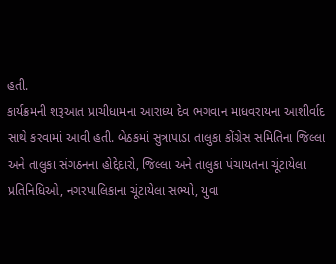હતી.
કાર્યક્રમની શરૂઆત પ્રાચીધામના આરાધ્ય દેવ ભગવાન માધવરાયના આશીર્વાદ સાથે કરવામાં આવી હતી. બેઠકમાં સુત્રાપાડા તાલુકા કોંગ્રેસ સમિતિના જિલ્લા અને તાલુકા સંગઠનના હોદ્દેદારો, જિલ્લા અને તાલુકા પંચાયતના ચૂંટાયેલા પ્રતિનિધિઓ, નગરપાલિકાના ચૂંટાયેલા સભ્યો, યુવા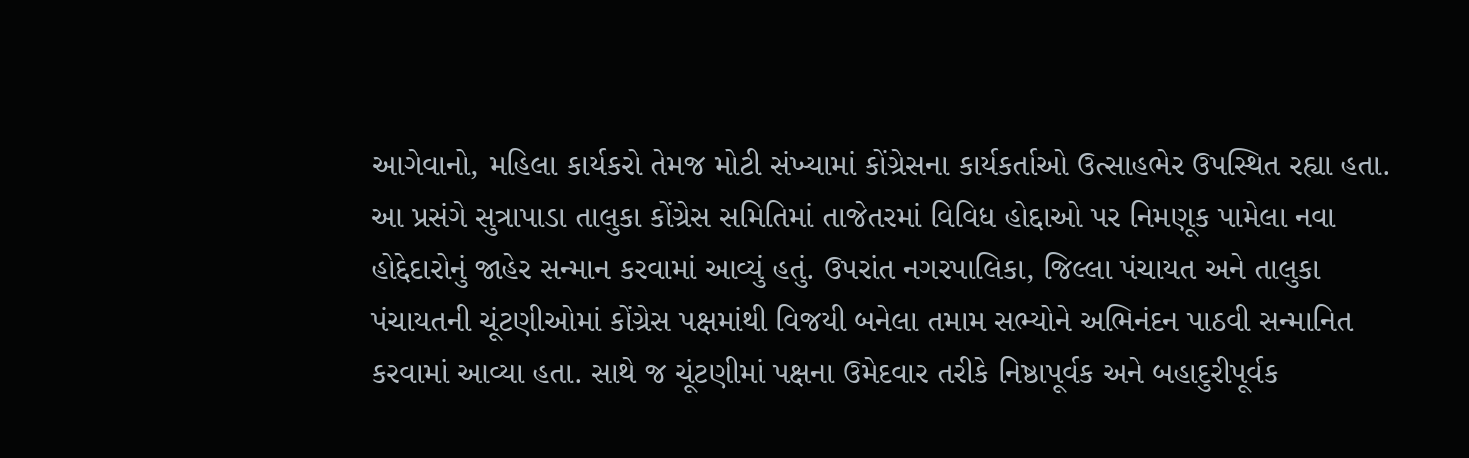આગેવાનો, મહિલા કાર્યકરો તેમજ મોટી સંખ્યામાં કોંગ્રેસના કાર્યકર્તાઓ ઉત્સાહભેર ઉપસ્થિત રહ્યા હતા.
આ પ્રસંગે સુત્રાપાડા તાલુકા કોંગ્રેસ સમિતિમાં તાજેતરમાં વિવિધ હોદ્દાઓ પર નિમણૂક પામેલા નવા હોદ્દેદારોનું જાહેર સન્માન કરવામાં આવ્યું હતું. ઉપરાંત નગરપાલિકા, જિલ્લા પંચાયત અને તાલુકા પંચાયતની ચૂંટણીઓમાં કોંગ્રેસ પક્ષમાંથી વિજયી બનેલા તમામ સભ્યોને અભિનંદન પાઠવી સન્માનિત કરવામાં આવ્યા હતા. સાથે જ ચૂંટણીમાં પક્ષના ઉમેદવાર તરીકે નિષ્ઠાપૂર્વક અને બહાદુરીપૂર્વક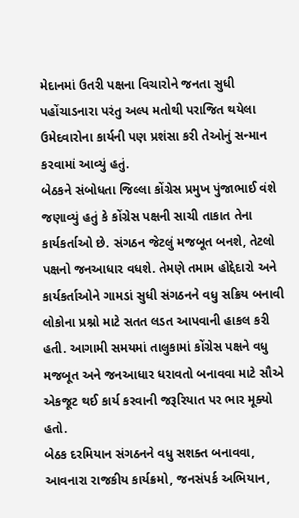મેદાનમાં ઉતરી પક્ષના વિચારોને જનતા સુધી પહોંચાડનારા પરંતુ અલ્પ મતોથી પરાજિત થયેલા ઉમેદવારોના કાર્યની પણ પ્રશંસા કરી તેઓનું સન્માન કરવામાં આવ્યું હતું.
બેઠકને સંબોધતા જિલ્લા કોંગ્રેસ પ્રમુખ પુંજાભાઈ વંશે જણાવ્યું હતું કે કોંગ્રેસ પક્ષની સાચી તાકાત તેના કાર્યકર્તાઓ છે. સંગઠન જેટલું મજબૂત બનશે, તેટલો પક્ષનો જનઆધાર વધશે. તેમણે તમામ હોદ્દેદારો અને કાર્યકર્તાઓને ગામડાં સુધી સંગઠનને વધુ સક્રિય બનાવી લોકોના પ્રશ્નો માટે સતત લડત આપવાની હાકલ કરી હતી. આગામી સમયમાં તાલુકામાં કોંગ્રેસ પક્ષને વધુ મજબૂત અને જનઆધાર ધરાવતો બનાવવા માટે સૌએ એકજૂટ થઈ કાર્ય કરવાની જરૂરિયાત પર ભાર મૂક્યો હતો.
બેઠક દરમિયાન સંગઠનને વધુ સશક્ત બનાવવા, આવનારા રાજકીય કાર્યક્રમો, જનસંપર્ક અભિયાન,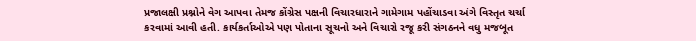પ્રજાલક્ષી પ્રશ્નોને વેગ આપવા તેમજ કોંગ્રેસ પક્ષની વિચારધારાને ગામેગામ પહોંચાડવા અંગે વિસ્તૃત ચર્ચા કરવામાં આવી હતી. કાર્યકર્તાઓએ પણ પોતાના સૂચનો અને વિચારો રજૂ કરી સંગઠનને વધુ મજબૂત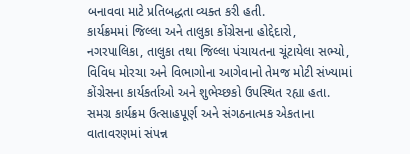બનાવવા માટે પ્રતિબદ્ધતા વ્યક્ત કરી હતી.
કાર્યક્રમમાં જિલ્લા અને તાલુકા કોંગ્રેસના હોદ્દેદારો, નગરપાલિકા, તાલુકા તથા જિલ્લા પંચાયતના ચૂંટાયેલા સભ્યો, વિવિધ મોરચા અને વિભાગોના આગેવાનો તેમજ મોટી સંખ્યામાં કોંગ્રેસના કાર્યકર્તાઓ અને શુભેચ્છકો ઉપસ્થિત રહ્યા હતા. સમગ્ર કાર્યક્રમ ઉત્સાહપૂર્ણ અને સંગઠનાત્મક એકતાના વાતાવરણમાં સંપન્ન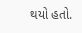થયો હતો.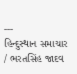---
હિન્દુસ્થાન સમાચાર / ભરતસિંહ જાદવ